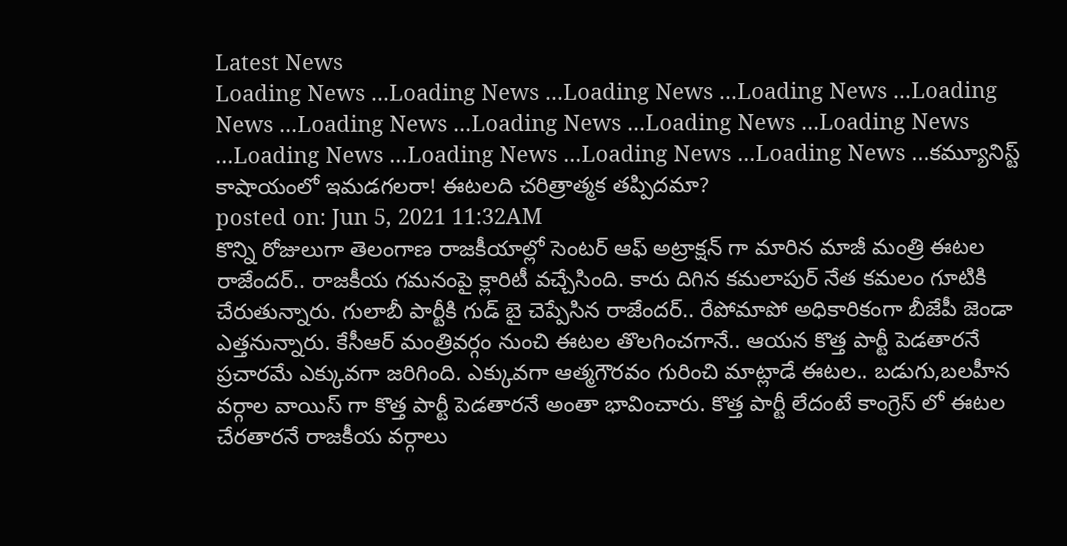Latest News
Loading News ...Loading News ...Loading News ...Loading News ...Loading News ...Loading News ...Loading News ...Loading News ...Loading News ...Loading News ...Loading News ...Loading News ...Loading News ...కమ్యూనిస్ట్ కాషాయంలో ఇమడగలరా! ఈటలది చరిత్రాత్మక తప్పిదమా?
posted on: Jun 5, 2021 11:32AM
కొన్ని రోజులుగా తెలంగాణ రాజకీయాల్లో సెంటర్ ఆఫ్ అట్రాక్షన్ గా మారిన మాజీ మంత్రి ఈటల రాజేందర్.. రాజకీయ గమనంపై క్లారిటీ వచ్చేసింది. కారు దిగిన కమలాపుర్ నేత కమలం గూటికి చేరుతున్నారు. గులాబీ పార్టీకి గుడ్ బై చెప్పేసిన రాజేందర్.. రేపోమాపో అధికారికంగా బీజేపీ జెండా ఎత్తనున్నారు. కేసీఆర్ మంత్రివర్గం నుంచి ఈటల తొలగించగానే.. ఆయన కొత్త పార్టీ పెడతారనే ప్రచారమే ఎక్కువగా జరిగింది. ఎక్కువగా ఆత్మగౌరవం గురించి మాట్లాడే ఈటల.. బడుగు,బలహీన వర్గాల వాయిస్ గా కొత్త పార్టీ పెడతారనే అంతా భావించారు. కొత్త పార్టీ లేదంటే కాంగ్రెస్ లో ఈటల చేరతారనే రాజకీయ వర్గాలు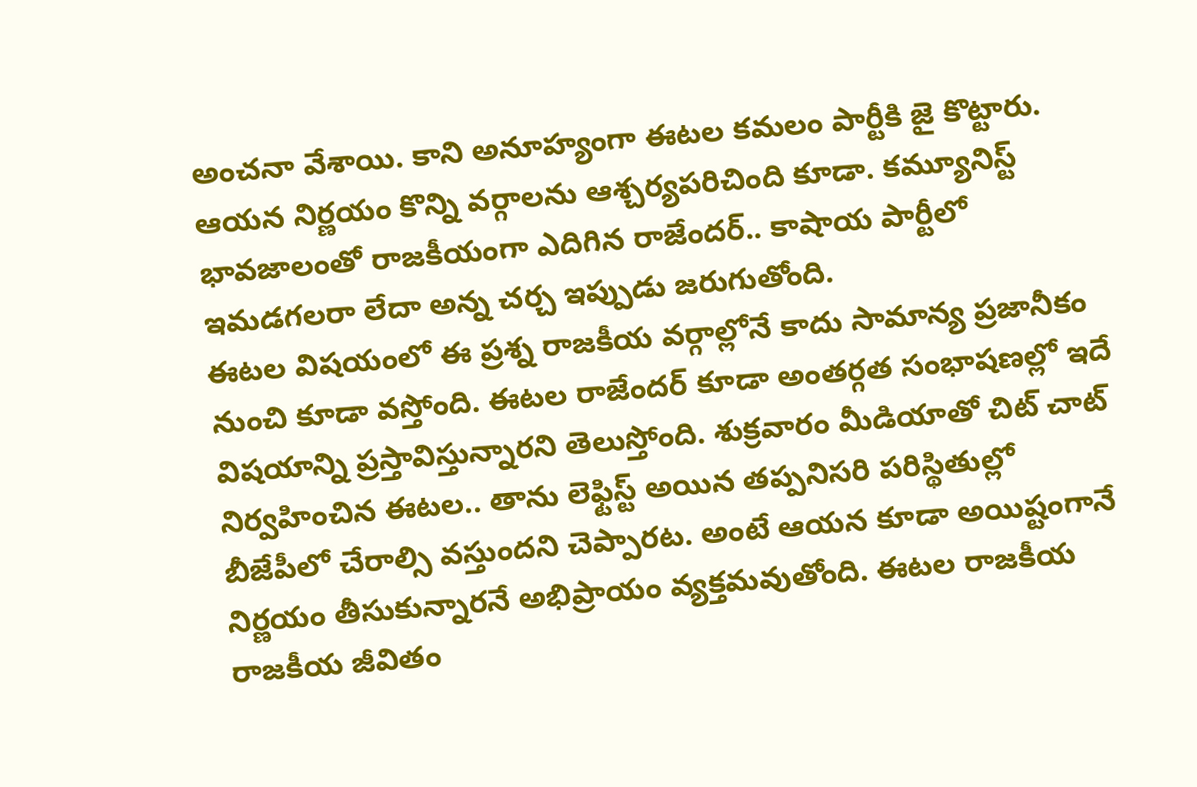అంచనా వేశాయి. కాని అనూహ్యంగా ఈటల కమలం పార్టీకి జై కొట్టారు. ఆయన నిర్ణయం కొన్ని వర్గాలను ఆశ్చర్యపరిచింది కూడా. కమ్యూనిస్ట్ భావజాలంతో రాజకీయంగా ఎదిగిన రాజేందర్.. కాషాయ పార్టీలో ఇమడగలరా లేదా అన్న చర్చ ఇప్పుడు జరుగుతోంది.
ఈటల విషయంలో ఈ ప్రశ్న రాజకీయ వర్గాల్లోనే కాదు సామాన్య ప్రజానీకం నుంచి కూడా వస్తోంది. ఈటల రాజేందర్ కూడా అంతర్గత సంభాషణల్లో ఇదే విషయాన్ని ప్రస్తావిస్తున్నారని తెలుస్తోంది. శుక్రవారం మీడియాతో చిట్ చాట్ నిర్వహించిన ఈటల.. తాను లెఫ్టిస్ట్ అయిన తప్పనిసరి పరిస్థితుల్లో బీజేపీలో చేరాల్సి వస్తుందని చెప్పారట. అంటే ఆయన కూడా అయిష్టంగానే నిర్ణయం తీసుకున్నారనే అభిప్రాయం వ్యక్తమవుతోంది. ఈటల రాజకీయ రాజకీయ జీవితం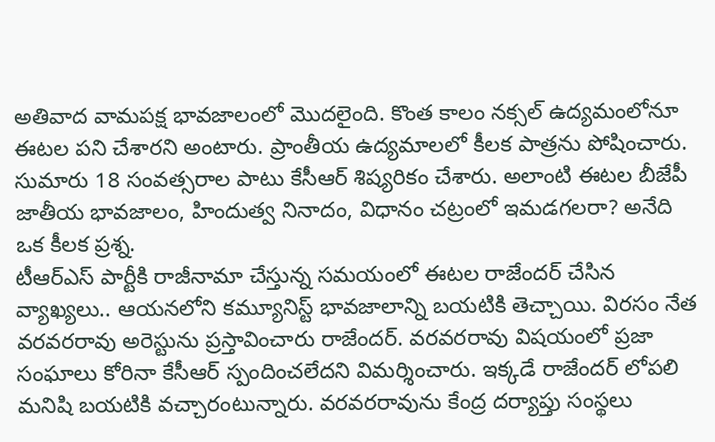అతివాద వామపక్ష భావజాలంలో మొదలైంది. కొంత కాలం నక్సల్ ఉద్యమంలోనూ ఈటల పని చేశారని అంటారు. ప్రాంతీయ ఉద్యమాలలో కీలక పాత్రను పోషించారు. సుమారు 18 సంవత్సరాల పాటు కేసీఆర్ శిష్యరికం చేశారు. అలాంటి ఈటల బీజేపీ జాతీయ భావజాలం, హిందుత్వ నినాదం, విధానం చట్రంలో ఇమడగలరా? అనేది ఒక కీలక ప్రశ్న.
టీఆర్ఎస్ పార్టీకి రాజీనామా చేస్తున్న సమయంలో ఈటల రాజేందర్ చేసిన వ్యాఖ్యలు.. ఆయనలోని కమ్యూనిస్ట్ భావజాలాన్ని బయటికి తెచ్చాయి. విరసం నేత వరవరరావు అరెస్టును ప్రస్తావించారు రాజేందర్. వరవరరావు విషయంలో ప్రజా సంఘాలు కోరినా కేసీఆర్ స్పందించలేదని విమర్శించారు. ఇక్కడే రాజేందర్ లోపలి మనిషి బయటికి వచ్చారంటున్నారు. వరవరరావును కేంద్ర దర్యాప్తు సంస్థలు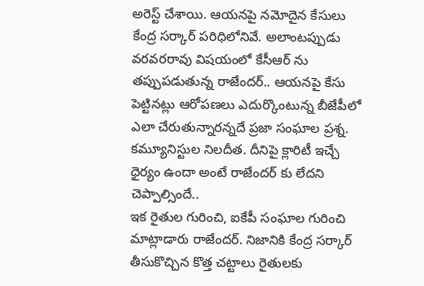అరెస్ట్ చేశాయి. ఆయనపై నమోదైన కేసులు కేంద్ర సర్కార్ పరిధిలోనివే. అలాంటప్పుడు వరవరరావు విషయంలో కేసీఆర్ ను తప్పుపడుతున్న రాజేందర్.. ఆయనపై కేసు పెట్టినట్లు ఆరోపణలు ఎదుర్కొంటున్న బీజేపీలో ఎలా చేరుతున్నారన్నదే ప్రజా సంఘాల ప్రశ్న. కమ్యూనిస్టుల నిలదీత. దీనిపై క్లారిటీ ఇచ్చే ధైర్యం ఉందా అంటే రాజేందర్ కు లేదని చెప్పాల్సిందే..
ఇక రైతుల గురించి, ఐకేపీ సంఘాల గురించి మాట్లాడారు రాజేందర్. నిజానికి కేంద్ర సర్కార్ తీసుకొచ్చిన కొత్త చట్టాలు రైతులకు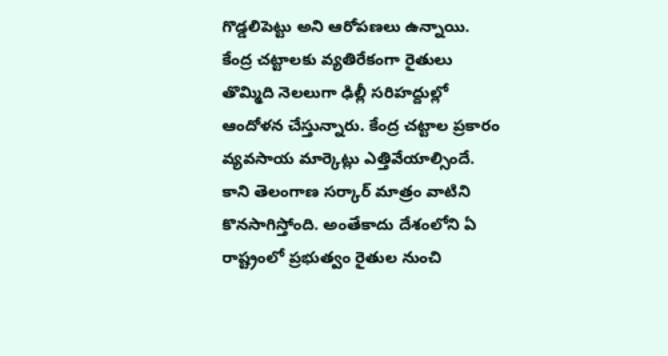గొడ్డలిపెట్టు అని ఆరోపణలు ఉన్నాయి. కేంద్ర చట్టాలకు వ్యతిరేకంగా రైతులు తొమ్మిది నెలలుగా ఢిల్లీ సరిహద్దుల్లో ఆందోళన చేస్తున్నారు. కేంద్ర చట్టాల ప్రకారం వ్యవసాయ మార్కెట్లు ఎత్తివేయాల్సిందే. కాని తెలంగాణ సర్కార్ మాత్రం వాటిని కొనసాగిస్తోంది. అంతేకాదు దేశంలోని ఏ రాష్ట్రంలో ప్రభుత్వం రైతుల నుంచి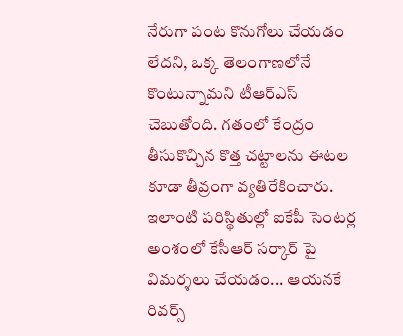నేరుగా పంట కొనుగోలు చేయడం లేదని, ఒక్క తెలంగాణలోనే కొంటున్నామని టీఆర్ఎస్ చెబుతోంది. గతంలో కేంద్రం తీసుకొచ్చిన కొత్త చట్టాలను ఈటల కూడా తీవ్రంగా వ్యతిరేకించారు. ఇలాంటి పరిస్థితుల్లో ఐకేపీ సెంటర్ల అంశంలో కేసీఆర్ సర్కార్ పై విమర్శలు చేయడం... ఆయనకే రివర్స్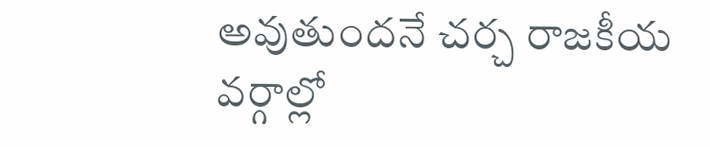అవుతుందనే చర్చ రాజకీయ వర్గాల్లో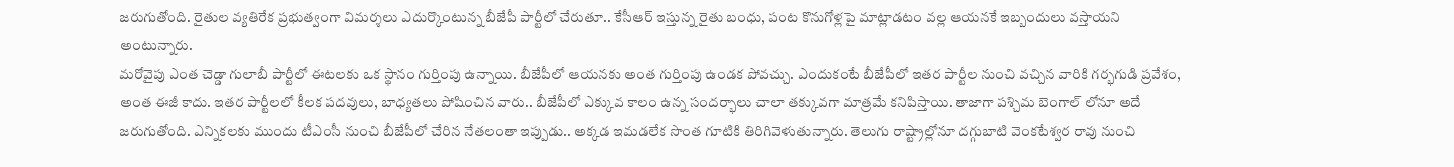జరుగుతోంది. రైతుల వ్యతిరేక ప్రభుత్వంగా విమర్శలు ఎదుర్కొంటున్న బీజేపీ పార్టీలో చేరుతూ.. కేసీఆర్ ఇస్తున్న రైతు బంధు, పంట కొనుగోళ్లపై మాట్లాడటం వల్ల ఆయనకే ఇబ్బందులు వస్తాయని అంటున్నారు.
మరోవైపు ఎంత చెడ్డా గులాబీ పార్టీలో ఈటలకు ఒక స్థానం గుర్తింపు ఉన్నాయి. బీజేపీలో ఆయనకు అంత గుర్తింపు ఉండక పోవచ్చు. ఎందుకంటే బీజేపీలో ఇతర పార్టీల నుంచి వచ్చిన వారికి గర్భగుడి ప్రవేశం, అంత ఈజీ కాదు. ఇతర పార్టీలలో కీలక పదవులు, బాధ్యతలు పోషించిన వారు.. బీజేపీలో ఎక్కువ కాలం ఉన్న సందర్భాలు చాలా తక్కువగా మాత్రమే కనిపిస్తాయి. తాజాగా పశ్చిమ బెంగాల్ లోనూ అదే జరుగుతోంది. ఎన్నికలకు ముందు టీఎంసీ నుంచి బీజేపీలో చేరిన నేతలంతా ఇప్పుడు.. అక్కడ ఇమడలేక సొంత గూటికి తిరిగివెళుతున్నారు. తెలుగు రాష్ట్రాల్లోనూ దగ్గుబాటి వెంకటేశ్వర రావు నుంచి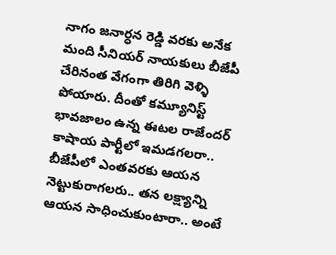నాగం జనార్ధన రెడ్డి వరకు అనేక మంది సీనియర్ నాయకులు బీజేపీ చేరినంత వేగంగా తిరిగి వెళ్ళి పోయారు. దీంతో కమ్యూనిస్ట్ భావజాలం ఉన్న ఈటల రాజేందర్ కాషాయ పార్టీలో ఇమడగలరా.. బీజేపీలో ఎంతవరకు ఆయన నెట్టుకురాగలరు.. తన లక్ష్యాన్ని ఆయన సాధించుకుంటారా.. అంటే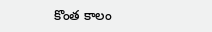కొంత కాలం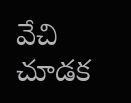వేచి చూడక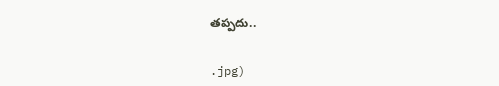తప్పదు..


.jpg)